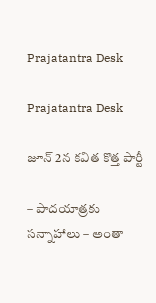Prajatantra Desk

Prajatantra Desk

జూన్‌ 2న కవిత కొత్త పార్టీ

– పాదయాత్రకు సన్నాహాలు – అంతా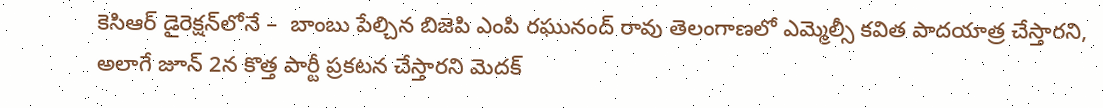కెసిఆర్‌ ‌డైరెక్షన్‌లోనే –  బాంబు పేల్చిన బిజెపి ఎంపి రఘునంద్‌ ‌రావు తెలంగాణలో ఎమ్మెల్సీ కవిత పాదయాత్ర చేస్తారని, అలాగే జూన్‌ 2న కొత్త పార్టీ ప్రకటన చేస్తారని మెదక్‌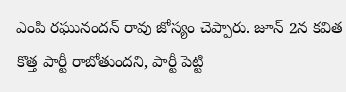ఎం‌పి రఘునందన్‌ ‌రావు జోస్యం చెప్పారు. జూన్‌ 2న కవిత కొత్త పార్టీ రాబోతుందని, పార్టీ పెట్టి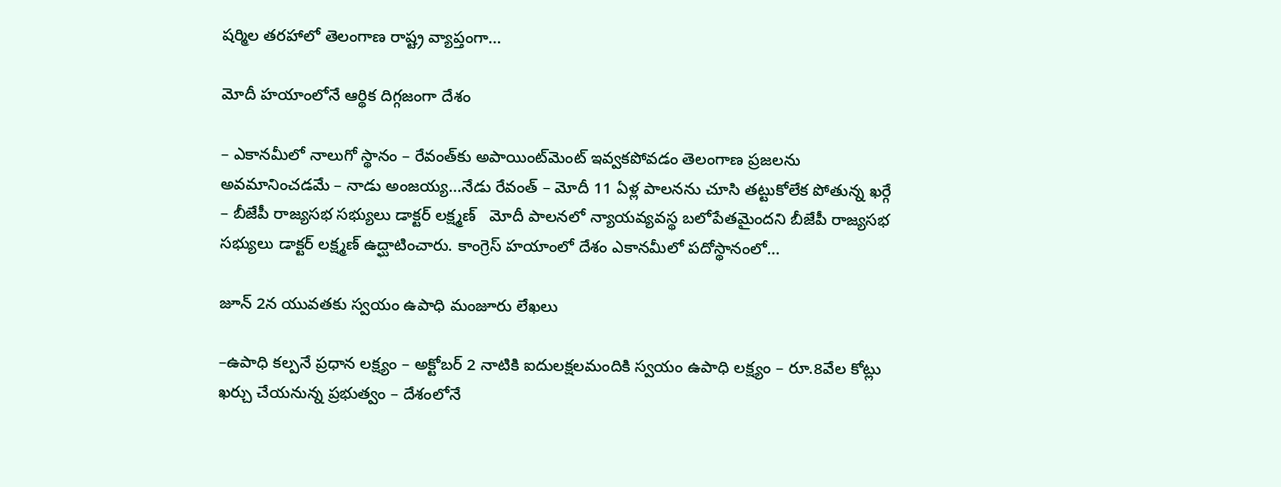షర్మిల తరహాలో తెలంగాణ రాష్ట్ర వ్యాప్తంగా…

మోదీ హ‌యాంలోనే ఆర్థిక దిగ్గ‌జంగా దేశం

– ఎకాన‌మీలో నాలుగో స్థానం – రేవంత్‌కు అపాయింట్‌మెంట్ ఇవ్వ‌క‌పోవ‌డం తెలంగాణ ప్ర‌జ‌ల‌ను అవ‌మానించ‌డ‌మే – నాడు అంజ‌య్య‌…నేడు రేవంత్‌ – మోదీ 11 ఏళ్ల పాలనను చూసి తట్టుకోలేక పోతున్న ఖర్గే – బీజేపీ రాజ్యసభ సభ్యులు డాక్టర్‌ ‌లక్ష్మణ్‌   మోదీ పాలనలో న్యాయవ్యవస్థ బలోపేత‌మైందని బీజేపీ రాజ్యసభ సభ్యులు డాక్టర్‌ ‌లక్ష్మణ్‌ ఉద్ఘాటించారు. కాంగ్రెస్‌ ‌హయాంలో దేశం ఎకానమీలో పదోస్థానంలో…

జూన్ 2న యువ‌త‌కు స్వ‌యం ఉపాధి మంజూరు లేఖ‌లు

–ఉపాధి క‌ల్ప‌నే ప్ర‌ధాన ల‌క్ష్యం – అక్టోబ‌ర్ 2 నాటికి ఐదుల‌క్ష‌ల‌మందికి స్వ‌యం ఉపాధి ల‌క్ష్యం – రూ.8వేల కోట్లు ఖ‌ర్చు చేయ‌నున్న ప్ర‌భుత్వం – దేశంలోనే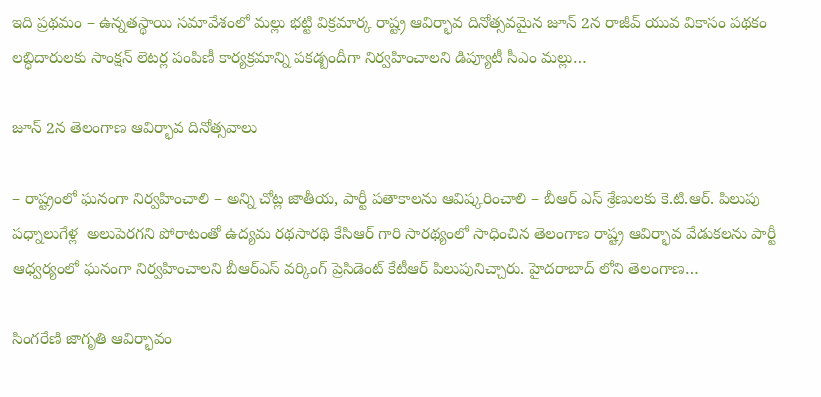ఇది ప్ర‌థ‌మం – ఉన్న‌త‌స్థాయి స‌మావేశంలో మ‌ల్లు భ‌ట్టి విక్ర‌మార్క రాష్ట్ర ఆవిర్భావ దినోత్సవమైన జూన్ 2న రాజీవ్ యువ వికాసం పథకం లబ్ధిదారులకు సాంక్షన్ లెటర్ల పంపిణీ కార్యక్రమాన్ని పకడ్బందీగా నిర్వహించాలని డిప్యూటీ సీఎం మ‌ల్లు…

జూన్ 2న తెలంగాణ ఆవిర్భావ దినోత్స‌వాలు

– రాష్ట్రంలో ఘ‌నంగా నిర్వ‌హించాలి – అన్ని చోట్ల జాతీయ‌, పార్టీ ప‌తాకాల‌ను ఆవిష్క‌రించాలి – బీఆర్ ఎస్ శ్రేణుల‌కు కె.టి.ఆర్. పిలుపు   ప‌ధ్నాలుగేళ్ల  అలుపెరగని పోరాటంతో ఉద్యమ రథసారథి కేసిఆర్ గారి సారథ్యంలో సాధించిన తెలంగాణ రాష్ట్ర ఆవిర్భావ వేడుకలను పార్టీ ఆధ్వర్యంలో ఘనంగా నిర్వహించాలని బీఆర్ఎస్ వర్కింగ్ ప్రెసిడెంట్ కేటీఆర్ పిలుపునిచ్చారు. హైదరాబాద్ లోని తెలంగాణ…

సింగరేణి జాగృతి ఆవిర్భావం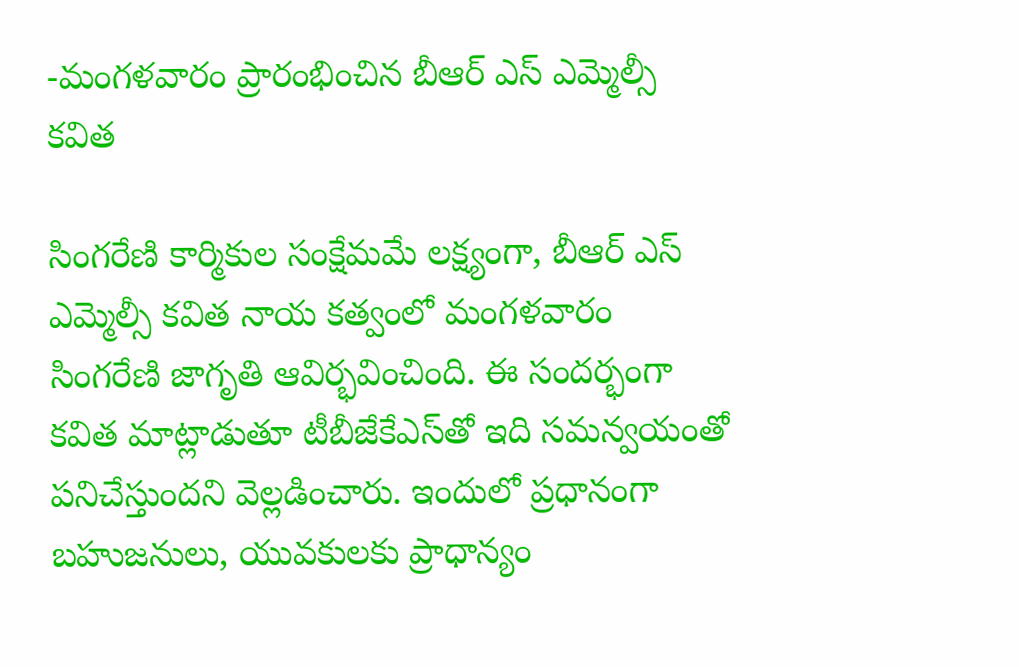-మంగ‌ళ‌వారం ప్రారంభించిన బీఆర్ ఎస్ ఎమ్మెల్సీ క‌విత‌

సింగ‌రేణి కార్మికుల సంక్షేమమే ల‌క్ష్యంగా, బీఆర్ ఎస్ ఎమ్మెల్సీ క‌విత నాయ క‌త్వంలో మంగ‌ళ‌వారం సింగ‌రేణి జాగృతి ఆవిర్భ‌వించింది. ఈ సంద‌ర్భంగా క‌విత మాట్లాడుతూ టీబీజేకేఎస్‌తో ఇది స‌మ‌న్వ‌యంతో ప‌నిచేస్తుంద‌ని వెల్ల‌డించారు. ఇందులో ప్ర‌ధానంగా బ‌హుజ‌నులు, యువ‌కుల‌కు ప్రాధాన్యం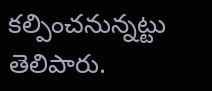క‌ల్పించ‌నున్న‌ట్టు తెలిపారు.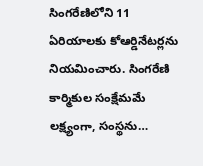సింగ‌రేణిలోని 11 ఏరియాల‌కు కోఆర్డినేట‌ర్ల‌ను నియ‌మించారు. సింగరేణి కార్మికుల సంక్షేమమే లక్ష్యంగా, సంస్థను…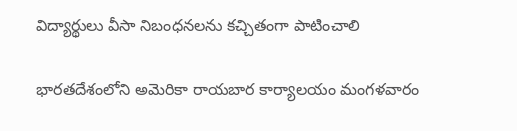విద్యార్థులు వీసా నిబంధ‌న‌ల‌ను క‌చ్చితంగా పాటించాలి

భారతదేశంలోని అమెరికా రాయబార కార్యాలయం మంగళవారం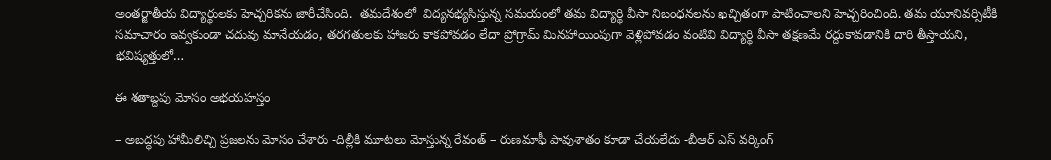అంతర్జాతీయ విద్యార్థులకు హెచ్చరికను జారీచేసింది.  త‌మ‌దేశంలో  విద్యనభ్యసిస్తున్న సమయంలో తమ విద్యార్థి వీసా నిబంధనలను ఖచ్చితంగా పాటించాలని హెచ్చరించింది. తమ యూనివర్సిటీకి సమాచారం ఇవ్వకుండా చదువు మానేయడం, తరగతులకు హాజరు కాకపోవడం లేదా ప్రోగ్రామ్‌ మినహాయింపుగా వెళ్లిపోవడం వంటివి విద్యార్థి వీసా తక్షణమే రద్దుకావడానికి దారి తీస్తాయని, భవిష్యత్తులో…

ఈ శ‌తాబ్ద‌పు మోసం అభ‌య‌హ‌స్తం

– అబ‌ద్ధ‌పు హామీలిచ్చి ప్ర‌జ‌ల‌ను మోసం చేశారు -దిల్లీకి మూట‌లు మోస్తున్న రేవంత్‌ – రుణ‌మాఫీ పావుశాతం కూడా చేయ‌లేదు -బీఆర్ ఎస్ వ‌ర్కింగ్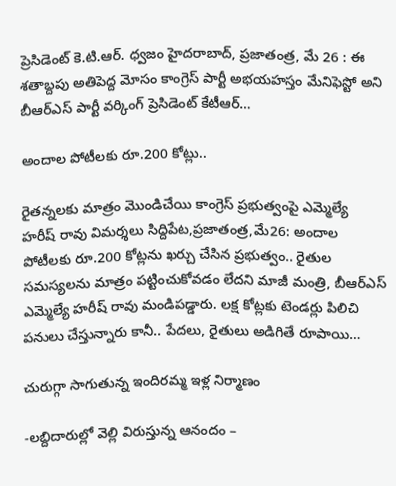ప్రెసిడెంట్ కె.టి.ఆర్‌. ధ్వ‌జం హైద‌రాబాద్‌, ప్ర‌జాతంత్ర‌, మే 26 : ఈ శతాబ్దపు అతిపెద్ద మోసం కాంగ్రెస్ పార్టీ అభయహస్తం మేనిఫెస్టో అని బీఆర్ఎస్ పార్టీ వర్కింగ్ ప్రెసిడెంట్ కేటీఆర్…

అందాల పోటీలకు రూ.200 కోట్లు..

రైతన్నలకు మాత్రం మొండిచేయి కాంగ్రెస్‌ ‌ప్రభుత్వంపై ఎమ్మెల్యే హరీష్‌ ‌రావు విమర్శలు సిద్దిపేట,ప్రజాతంత్ర,మే26: అందాల పోటీలకు రూ.200 కోట్లను ఖర్చు చేసిన ప్రభుత్వం.. రైతుల సమస్యలను మాత్రం పట్టించుకోవడం లేదని మాజీ మంత్రి, బీఆర్‌ఎస్‌ ఎమ్మెల్యే హరీష్‌ ‌రావు మండిపడ్డారు. లక్ష కోట్లకు టెండర్లు పిలిచి పనులు చేస్తున్నారు కానీ.. పేదలు, రైతులు అడిగితే రూపాయి…

చురుగ్గా సాగుతున్న ఇందిర‌మ్మ ఇళ్ల నిర్మాణం

-ల‌బ్దిదారుల్లో వెల్లి విరుస్తున్న ఆనందం –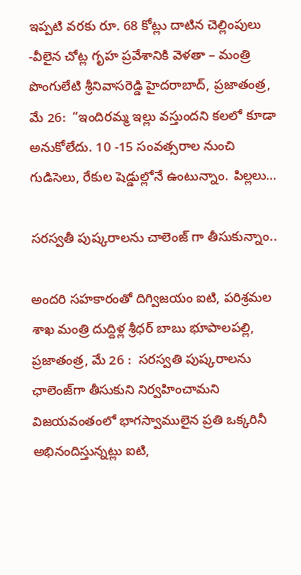ఇప్ప‌టి వ‌ర‌కు రూ. 68 కోట్లు దాటిన చెల్లింపులు -వీలైన చోట్ల గృహ ప్ర‌వేశానికి వెళ‌తా – మంత్రి పొంగులేటి శ్రీ‌నివాస‌రెడ్డి హైద‌రాబాద్, ప్ర‌జాతంత్ర‌, మే 26:  “ఇందిర‌మ్మ ఇల్లు వ‌స్తుంద‌ని క‌ల‌లో కూడా అనుకోలేదు. 10 -15 సంవ‌త్స‌రాల నుంచి  గుడిసెలు, రేకుల షెడ్డుల్లోనే ఉంటున్నాం. పిల్ల‌లు…

స‌ర‌స్వ‌తీ పుష్కరాలను చాలెంజ్ గా తీసుకున్నాం..

అందరి సహకారంతో దిగ్విజయం ఐటి, పరిశ్రమల శాఖ మంత్రి దుద్దిళ్ల శ్రీధర్ బాబు భూపాలపల్లి, ప్రజాతంత్ర, మే 26 :  సరస్వతి పుష్కరాలను ఛాలెంజ్‌గా తీసుకుని నిర్వహించామని విజయవంతంలో భాగస్వాములైన ప్రతి ఒక్కరినీ అభినందిస్తున్న‌ట్లు ఐటి,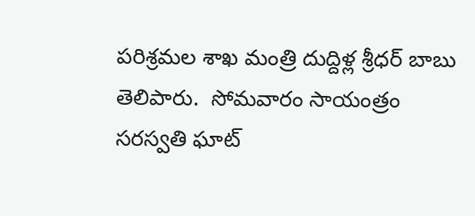పరిశ్రమల శాఖ మంత్రి దుద్దిళ్ల శ్రీధర్ బాబు తెలిపారు.  సోమవారం సాయంత్రం సరస్వతి ఘాట్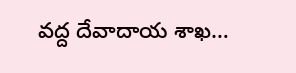వద్ద దేవాదాయ శాఖ…